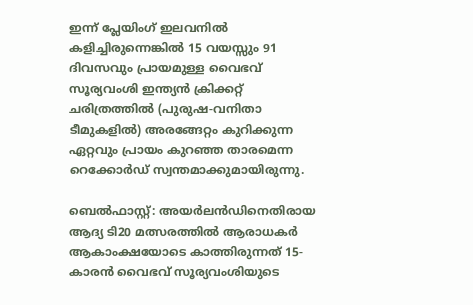ഇന്ന് പ്ലേയിംഗ് ഇലവനില്‍ കളിച്ചിരുന്നെങ്കില്‍ 15 വയസ്സും 91 ദിവസവും പ്രായമുള്ള വൈഭവ് സൂര്യവംശി ഇന്ത്യൻ ക്രിക്കറ്റ് ചരിത്രത്തിൽ (പുരുഷ-വനിതാ ടീമുകളിൽ) അരങ്ങേറ്റം കുറിക്കുന്ന ഏറ്റവും പ്രായം കുറഞ്ഞ താരമെന്ന റെക്കോർഡ് സ്വന്തമാക്കുമായിരുന്നു.

ബെൽഫാസ്റ്റ്: അയർലൻഡിനെതിരായ ആദ്യ ടി20 മത്സരത്തിൽ ആരാധകര്‍ ആകാംക്ഷയോടെ കാത്തിരുന്നത് 15-കാരൻ വൈഭവ് സൂര്യവംശിയുടെ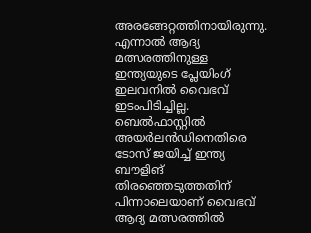അരങ്ങേറ്റത്തിനായിരുന്നു. എന്നാല്‍ ആദ്യ മത്സരത്തിനുള്ള ഇന്ത്യയുടെ പ്ലേയിംഗ് ഇലവനിൽ വൈഭവ് ഇടംപിടിച്ചില്ല. ബെൽഫാസ്റ്റിൽ അയര്‍ലന്‍ഡിനെതിരെ ടോസ് ജയിച്ച് ഇന്ത്യ ബൗളിങ് തിരഞ്ഞെടുത്തതിന് പിന്നാലെയാണ് വൈഭവ് ആദ്യ മത്സരത്തിൽ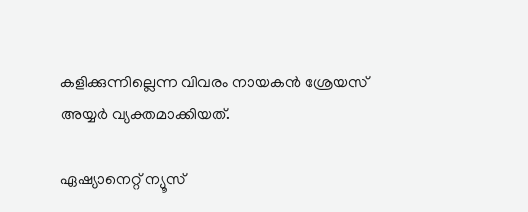കളിക്കുന്നില്ലെന്ന വിവരം നായകൻ ശ്രേയസ് അയ്യർ വ്യക്തമാക്കിയത്.

ഏഷ്യാനെറ്റ് ന്യൂസ്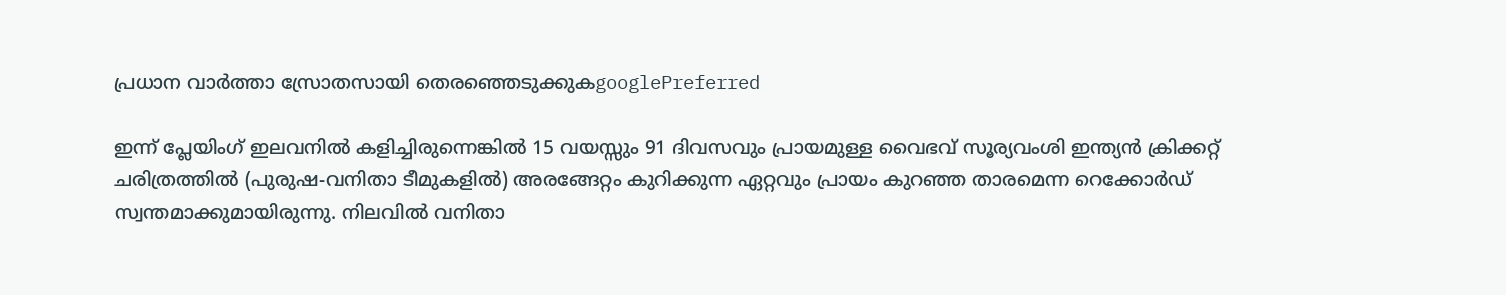പ്രധാന വാർത്താ സ്രോതസായി തെരഞ്ഞെടുക്കുകgooglePreferred

ഇന്ന് പ്ലേയിംഗ് ഇലവനില്‍ കളിച്ചിരുന്നെങ്കില്‍ 15 വയസ്സും 91 ദിവസവും പ്രായമുള്ള വൈഭവ് സൂര്യവംശി ഇന്ത്യൻ ക്രിക്കറ്റ് ചരിത്രത്തിൽ (പുരുഷ-വനിതാ ടീമുകളിൽ) അരങ്ങേറ്റം കുറിക്കുന്ന ഏറ്റവും പ്രായം കുറഞ്ഞ താരമെന്ന റെക്കോർഡ് സ്വന്തമാക്കുമായിരുന്നു. നിലവിൽ വനിതാ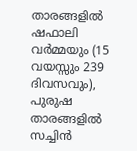താരങ്ങളില്‍ ഷഫാലി വർമ്മയും (15 വയസ്സും 239 ദിവസവും), പുരുഷ താരങ്ങളില്‍ സച്ചിൻ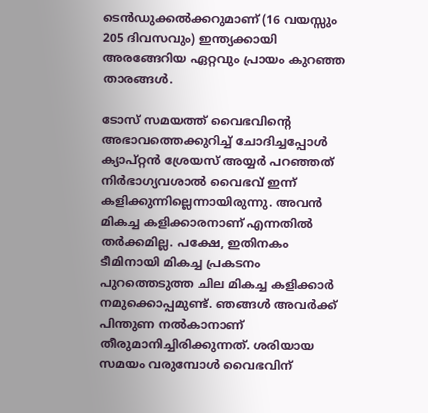ടെൻഡുക്കൽക്കറുമാണ് (16 വയസ്സും 205 ദിവസവും) ഇന്ത്യക്കായി അരങ്ങേറിയ ഏറ്റവും പ്രായം കുറഞ്ഞ താരങ്ങള്‍.

ടോസ് സമയത്ത് വൈഭവിന്‍റെ അഭാവത്തെക്കുറിച്ച് ചോദിച്ചപ്പോൾ ക്യാപ്റ്റൻ ശ്രേയസ് അയ്യർ പറഞ്ഞത് നിർഭാഗ്യവശാൽ വൈഭവ് ഇന്ന് കളിക്കുന്നില്ലെന്നായിരുന്നു. അവൻ മികച്ച കളിക്കാരനാണ് എന്നതിൽ തർക്കമില്ല. പക്ഷേ, ഇതിനകം ടീമിനായി മികച്ച പ്രകടനം പുറത്തെടുത്ത ചില മികച്ച കളിക്കാർ നമുക്കൊപ്പമുണ്ട്. ഞങ്ങൾ അവർക്ക് പിന്തുണ നൽകാനാണ് തീരുമാനിച്ചിരിക്കുന്നത്. ശരിയായ സമയം വരുമ്പോൾ വൈഭവിന്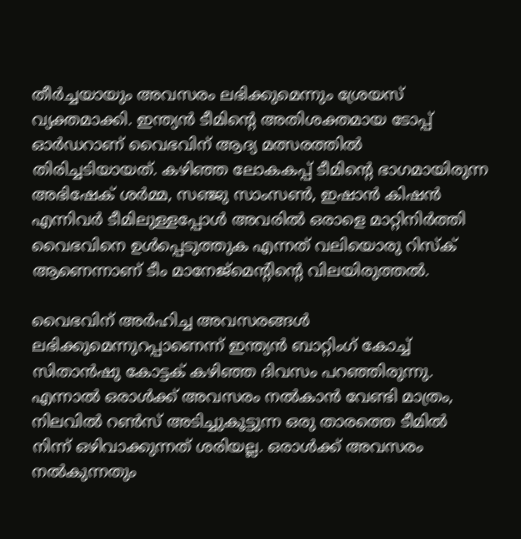തീർച്ചയായും അവസരം ലഭിക്കുമെന്നും ശ്രേയസ് വ്യക്തമാക്കി. ഇന്ത്യൻ ടീമിന്‍റെ അതിശക്തമായ ടോപ്പ് ഓർഡറാണ് വൈഭവിന് ആദ്യ മത്സരത്തിൽ തിരിച്ചടിയായത്. കഴിഞ്ഞ ലോകകപ്പ് ടീമിന്‍റെ ഭാഗമായിരുന്ന അഭിഷേക് ശർമ്മ, സഞ്ജു സാംസൺ, ഇഷാൻ കിഷൻ എന്നിവർ ടീമിലുള്ളപ്പോൾ അവരിൽ ഒരാളെ മാറ്റിനിർത്തി വൈഭവിനെ ഉൾപ്പെടുത്തുക എന്നത് വലിയൊരു റിസ്ക് ആണെന്നാണ് ടീം മാനേജ്മെന്‍റിന്‍റെ വിലയിരുത്തല്‍.

വൈഭവിന് അർഹിച്ച അവസരങ്ങൾ ലഭിക്കുമെന്നുറപ്പാണെന്ന് ഇന്ത്യൻ ബാറ്റിംഗ് കോച്ച് സിതാൻഷു കോട്ടക് കഴിഞ്ഞ ദിവസം പറഞ്ഞിരുന്നു. എന്നാൽ ഒരാൾക്ക് അവസരം നൽകാൻ വേണ്ടി മാത്രം, നിലവിൽ റൺസ് അടിച്ചുകൂട്ടുന്ന ഒരു താരത്തെ ടീമിൽ നിന്ന് ഒഴിവാക്കുന്നത് ശരിയല്ല. ഒരാൾക്ക് അവസരം നൽകുന്നതും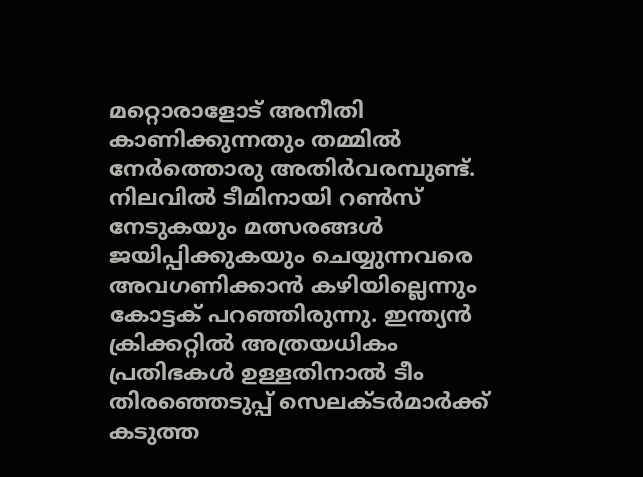മറ്റൊരാളോട് അനീതി കാണിക്കുന്നതും തമ്മിൽ നേർത്തൊരു അതിർവരമ്പുണ്ട്. നിലവിൽ ടീമിനായി റൺസ് നേടുകയും മത്സരങ്ങൾ ജയിപ്പിക്കുകയും ചെയ്യുന്നവരെ അവഗണിക്കാൻ കഴിയില്ലെന്നും കോട്ടക് പറഞ്ഞിരുന്നു. ഇന്ത്യൻ ക്രിക്കറ്റിൽ അത്രയധികം പ്രതിഭകൾ ഉള്ളതിനാൽ ടീം തിരഞ്ഞെടുപ്പ് സെലക്ടർമാർക്ക് കടുത്ത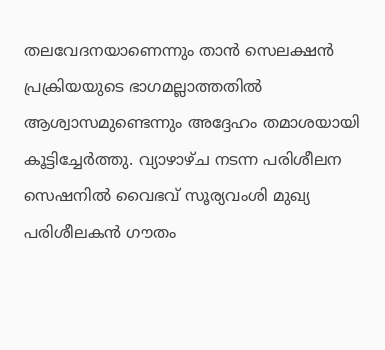തലവേദനയാണെന്നും താൻ സെലക്ഷൻ പ്രക്രിയയുടെ ഭാഗമല്ലാത്തതിൽ ആശ്വാസമുണ്ടെന്നും അദ്ദേഹം തമാശയായി കൂട്ടിച്ചേർത്തു. വ്യാഴാഴ്ച നടന്ന പരിശീലന സെഷനിൽ വൈഭവ് സൂര്യവംശി മുഖ്യ പരിശീലകൻ ഗൗതം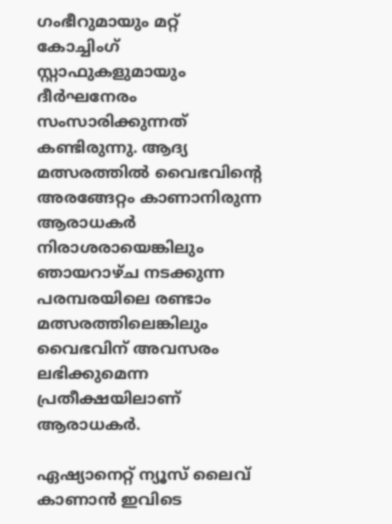ഗംഭീറുമായും മറ്റ് കോച്ചിംഗ് സ്റ്റാഫുകളുമായും ദീർഘനേരം സംസാരിക്കുന്നത് കണ്ടിരുന്നു. ആദ്യ മത്സരത്തിൽ വൈഭവിന്‍റെ അരങ്ങേറ്റം കാണാനിരുന്ന ആരാധകര്‍ നിരാശരായെങ്കിലും ഞായറാഴ്ച നടക്കുന്ന പരമ്പരയിലെ രണ്ടാം മത്സരത്തിലെങ്കിലും വൈഭവിന് അവസരം ലഭിക്കുമെന്ന പ്രതീക്ഷയിലാണ് ആരാധകർ.

ഏഷ്യാനെറ്റ് ന്യൂസ് ലൈവ് കാണാന്‍ ഇവിടെ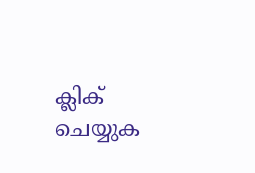ക്ലിക് ചെയ്യുക